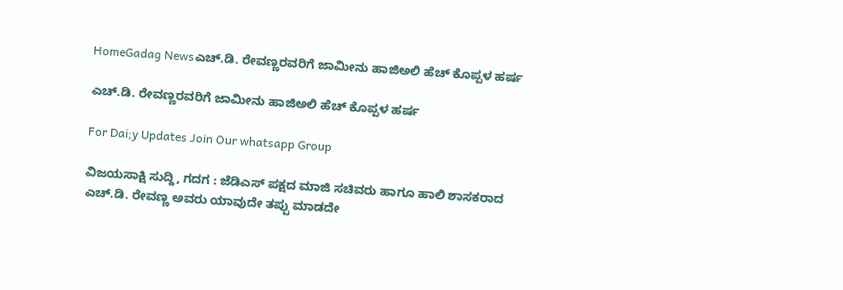HomeGadag Newsಎಚ್.ಡಿ. ರೇವಣ್ಣರವರಿಗೆ ಜಾಮೀನು ಹಾಜಿಅಲಿ ಹೆಚ್ ಕೊಪ್ಪಳ ಹರ್ಷ

ಎಚ್.ಡಿ. ರೇವಣ್ಣರವರಿಗೆ ಜಾಮೀನು ಹಾಜಿಅಲಿ ಹೆಚ್ ಕೊಪ್ಪಳ ಹರ್ಷ

For Dai;y Updates Join Our whatsapp Group

ವಿಜಯಸಾಕ್ಷಿ ಸುದ್ದಿ, ಗದಗ : ಜೆಡಿಎಸ್ ಪಕ್ಷದ ಮಾಜಿ ಸಚಿವರು ಹಾಗೂ ಹಾಲಿ ಶಾಸಕರಾದ ಎಚ್.ಡಿ. ರೇವಣ್ಣ ಅವರು ಯಾವುದೇ ತಪ್ಪು ಮಾಡದೇ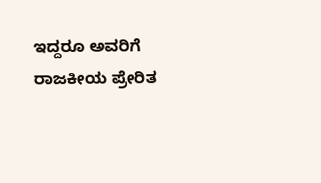ಇದ್ದರೂ ಅವರಿಗೆ ರಾಜಕೀಯ ಪ್ರೇರಿತ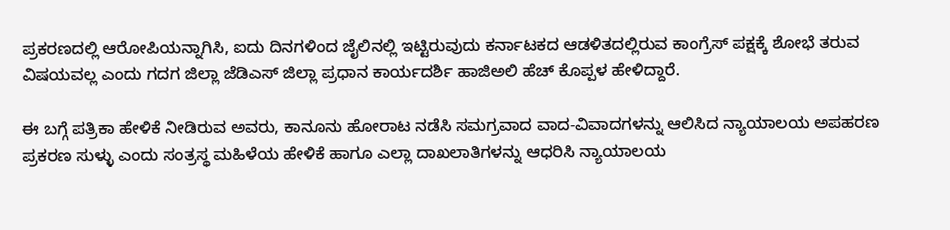ಪ್ರಕರಣದಲ್ಲಿ ಆರೋಪಿಯನ್ನಾಗಿಸಿ, ಐದು ದಿನಗಳಿಂದ ಜೈಲಿನಲ್ಲಿ ಇಟ್ಟಿರುವುದು ಕರ್ನಾಟಕದ ಆಡಳಿತದಲ್ಲಿರುವ ಕಾಂಗ್ರೆಸ್ ಪಕ್ಷಕ್ಕೆ ಶೋಭೆ ತರುವ ವಿಷಯವಲ್ಲ ಎಂದು ಗದಗ ಜಿಲ್ಲಾ ಜೆಡಿಎಸ್ ಜಿಲ್ಲಾ ಪ್ರಧಾನ ಕಾರ್ಯದರ್ಶಿ ಹಾಜಿಅಲಿ ಹೆಚ್ ಕೊಪ್ಪಳ ಹೇಳಿದ್ದಾರೆ.

ಈ ಬಗ್ಗೆ ಪತ್ರಿಕಾ ಹೇಳಿಕೆ ನೀಡಿರುವ ಅವರು, ಕಾನೂನು ಹೋರಾಟ ನಡೆಸಿ ಸಮಗ್ರವಾದ ವಾದ-ವಿವಾದಗಳನ್ನು ಆಲಿಸಿದ ನ್ಯಾಯಾಲಯ ಅಪಹರಣ ಪ್ರಕರಣ ಸುಳ್ಳು ಎಂದು ಸಂತ್ರಸ್ಥ ಮಹಿಳೆಯ ಹೇಳಿಕೆ ಹಾಗೂ ಎಲ್ಲಾ ದಾಖಲಾತಿಗಳನ್ನು ಆಧರಿಸಿ ನ್ಯಾಯಾಲಯ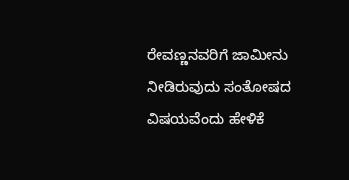ರೇವಣ್ಣನವರಿಗೆ ಜಾಮೀನು ನೀಡಿರುವುದು ಸಂತೋಷದ ವಿಷಯವೆಂದು ಹೇಳಿಕೆ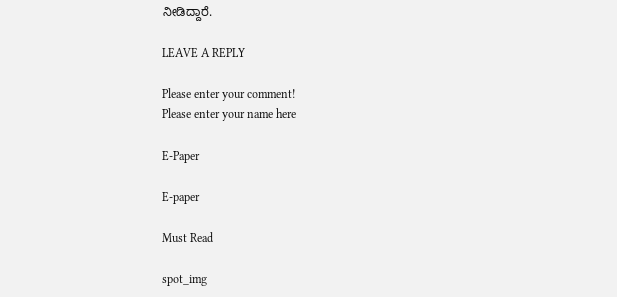ನೀಡಿದ್ದಾರೆ.

LEAVE A REPLY

Please enter your comment!
Please enter your name here

E-Paper

E-paper

Must Read

spot_img